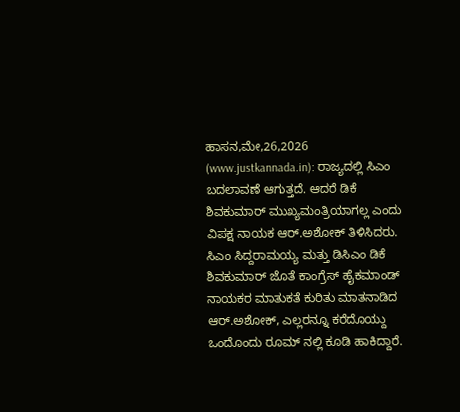ಹಾಸನ,ಮೇ,26,2026 (www.justkannada.in): ರಾಜ್ಯದಲ್ಲಿ ಸಿಎಂ ಬದಲಾವಣೆ ಆಗುತ್ತದೆ. ಆದರೆ ಡಿಕೆ ಶಿವಕುಮಾರ್ ಮುಖ್ಯಮಂತ್ರಿಯಾಗಲ್ಲ ಎಂದು ವಿಪಕ್ಷ ನಾಯಕ ಆರ್.ಅಶೋಕ್ ತಿಳಿಸಿದರು.
ಸಿಎಂ ಸಿದ್ದರಾಮಯ್ಯ ಮತ್ತು ಡಿಸಿಎಂ ಡಿಕೆ ಶಿವಕುಮಾರ್ ಜೊತೆ ಕಾಂಗ್ರೆಸ್ ಹೈಕಮಾಂಡ್ ನಾಯಕರ ಮಾತುಕತೆ ಕುರಿತು ಮಾತನಾಡಿದ ಆರ್.ಅಶೋಕ್, ಎಲ್ಲರನ್ನೂ ಕರೆದೊಯ್ದು ಒಂದೊಂದು ರೂಮ್ ನಲ್ಲಿ ಕೂಡಿ ಹಾಕಿದ್ದಾರೆ.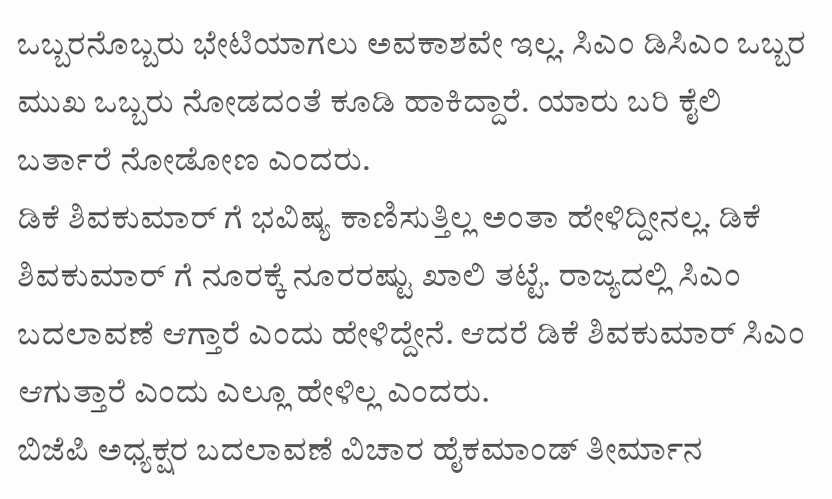ಒಬ್ಬರನೊಬ್ಬರು ಭೇಟಿಯಾಗಲು ಅವಕಾಶವೇ ಇಲ್ಲ. ಸಿಎಂ ಡಿಸಿಎಂ ಒಬ್ಬರ ಮುಖ ಒಬ್ಬರು ನೋಡದಂತೆ ಕೂಡಿ ಹಾಕಿದ್ದಾರೆ. ಯಾರು ಬರಿ ಕೈಲಿ ಬರ್ತಾರೆ ನೋಡೋಣ ಎಂದರು.
ಡಿಕೆ ಶಿವಕುಮಾರ್ ಗೆ ಭವಿಷ್ಯ ಕಾಣಿಸುತ್ತಿಲ್ಲ ಅಂತಾ ಹೇಳಿದ್ದೀನಲ್ಲ. ಡಿಕೆ ಶಿವಕುಮಾರ್ ಗೆ ನೂರಕ್ಕೆ ನೂರರಷ್ಟು ಖಾಲಿ ತಟ್ಟೆ. ರಾಜ್ಯದಲ್ಲಿ ಸಿಎಂ ಬದಲಾವಣೆ ಆಗ್ತಾರೆ ಎಂದು ಹೇಳಿದ್ದೇನೆ. ಆದರೆ ಡಿಕೆ ಶಿವಕುಮಾರ್ ಸಿಎಂ ಆಗುತ್ತಾರೆ ಎಂದು ಎಲ್ಲೂ ಹೇಳಿಲ್ಲ ಎಂದರು.
ಬಿಜೆಪಿ ಅಧ್ಯಕ್ಷರ ಬದಲಾವಣೆ ವಿಚಾರ ಹೈಕಮಾಂಡ್ ತೀರ್ಮಾನ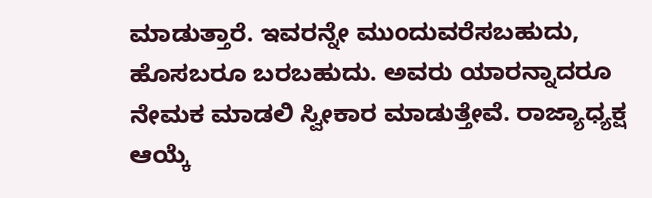ಮಾಡುತ್ತಾರೆ. ಇವರನ್ನೇ ಮುಂದುವರೆಸಬಹುದು, ಹೊಸಬರೂ ಬರಬಹುದು. ಅವರು ಯಾರನ್ನಾದರೂ ನೇಮಕ ಮಾಡಲಿ ಸ್ವೀಕಾರ ಮಾಡುತ್ತೇವೆ. ರಾಜ್ಯಾಧ್ಯಕ್ಷ ಆಯ್ಕೆ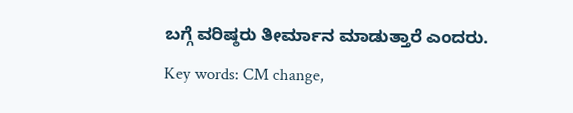ಬಗ್ಗೆ ವರಿಷ್ಠರು ತೀರ್ಮಾನ ಮಾಡುತ್ತಾರೆ ಎಂದರು.
Key words: CM change,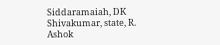Siddaramaiah, DK Shivakumar, state, R. Ashok